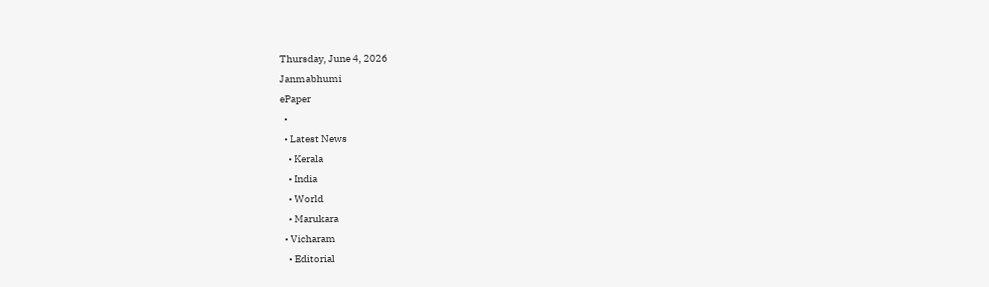Thursday, June 4, 2026
Janmabhumi
ePaper
  •
  • Latest News
    • Kerala
    • India
    • World
    • Marukara
  • Vicharam
    • Editorial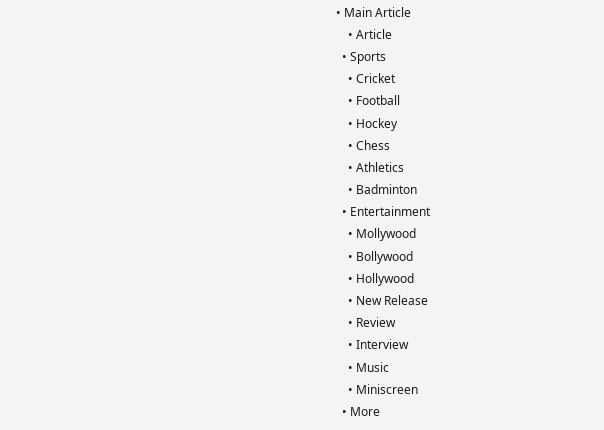• Main Article
    • Article
  • Sports
    • Cricket
    • Football
    • Hockey
    • Chess
    • Athletics
    • Badminton
  • Entertainment
    • Mollywood
    • Bollywood
    • Hollywood
    • New Release
    • Review
    • Interview
    • Music
    • Miniscreen
  • More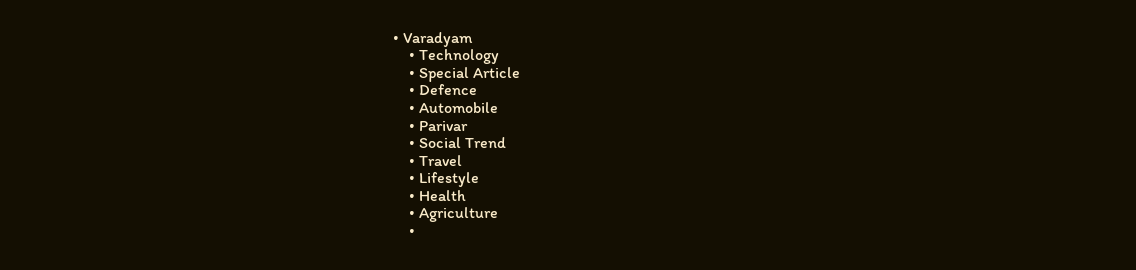• Varadyam
    • Technology
    • Special Article
    • Defence
    • Automobile
    • Parivar
    • Social Trend
    • Travel
    • Lifestyle
    • Health
    • Agriculture
    •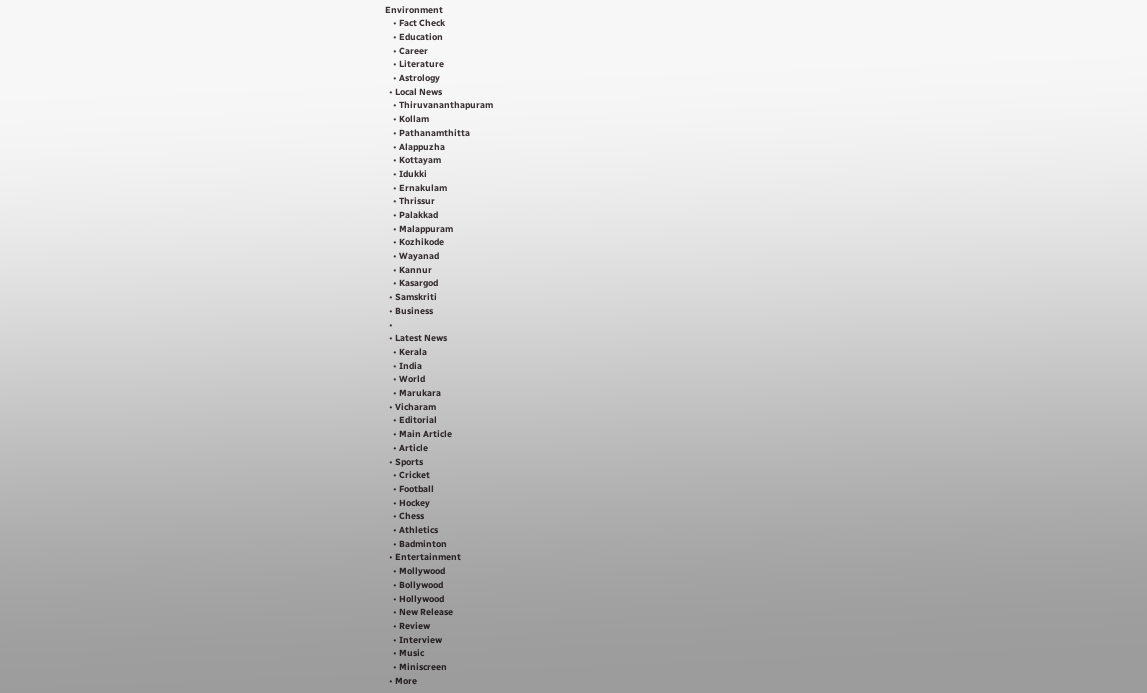Environment
    • Fact Check
    • Education
    • Career
    • Literature
    • Astrology
  • Local News
    • Thiruvananthapuram
    • Kollam
    • Pathanamthitta
    • Alappuzha
    • Kottayam
    • Idukki
    • Ernakulam
    • Thrissur
    • Palakkad
    • Malappuram
    • Kozhikode
    • Wayanad
    • Kannur
    • Kasargod
  • Samskriti
  • Business
  •
  • Latest News
    • Kerala
    • India
    • World
    • Marukara
  • Vicharam
    • Editorial
    • Main Article
    • Article
  • Sports
    • Cricket
    • Football
    • Hockey
    • Chess
    • Athletics
    • Badminton
  • Entertainment
    • Mollywood
    • Bollywood
    • Hollywood
    • New Release
    • Review
    • Interview
    • Music
    • Miniscreen
  • More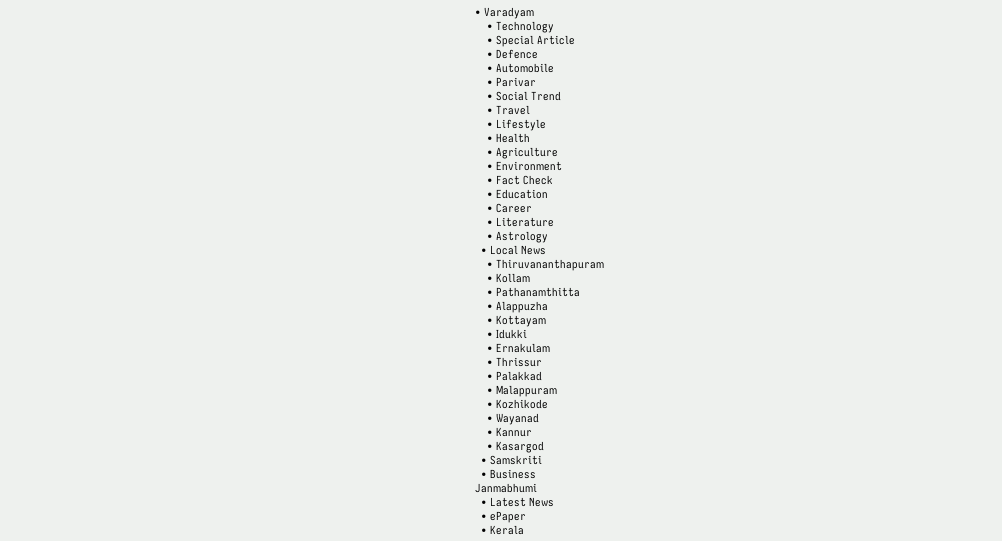• Varadyam
    • Technology
    • Special Article
    • Defence
    • Automobile
    • Parivar
    • Social Trend
    • Travel
    • Lifestyle
    • Health
    • Agriculture
    • Environment
    • Fact Check
    • Education
    • Career
    • Literature
    • Astrology
  • Local News
    • Thiruvananthapuram
    • Kollam
    • Pathanamthitta
    • Alappuzha
    • Kottayam
    • Idukki
    • Ernakulam
    • Thrissur
    • Palakkad
    • Malappuram
    • Kozhikode
    • Wayanad
    • Kannur
    • Kasargod
  • Samskriti
  • Business
Janmabhumi
  • Latest News
  • ePaper
  • Kerala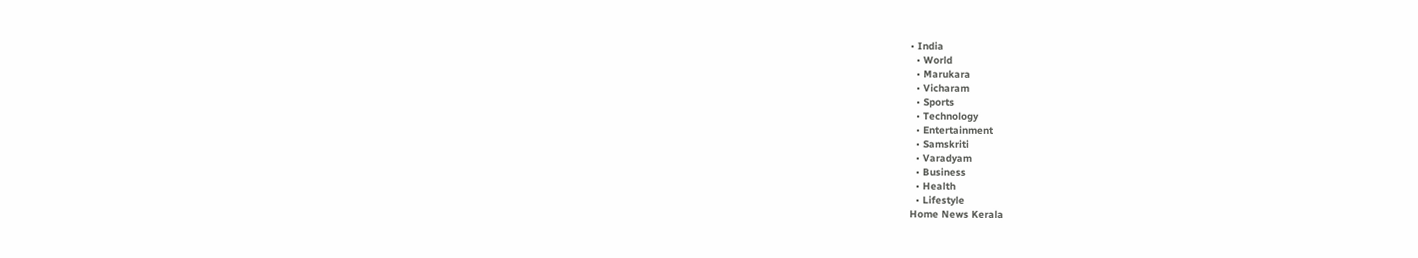• India
  • World
  • Marukara
  • Vicharam
  • Sports
  • Technology
  • Entertainment
  • Samskriti
  • Varadyam
  • Business
  • Health
  • Lifestyle
Home News Kerala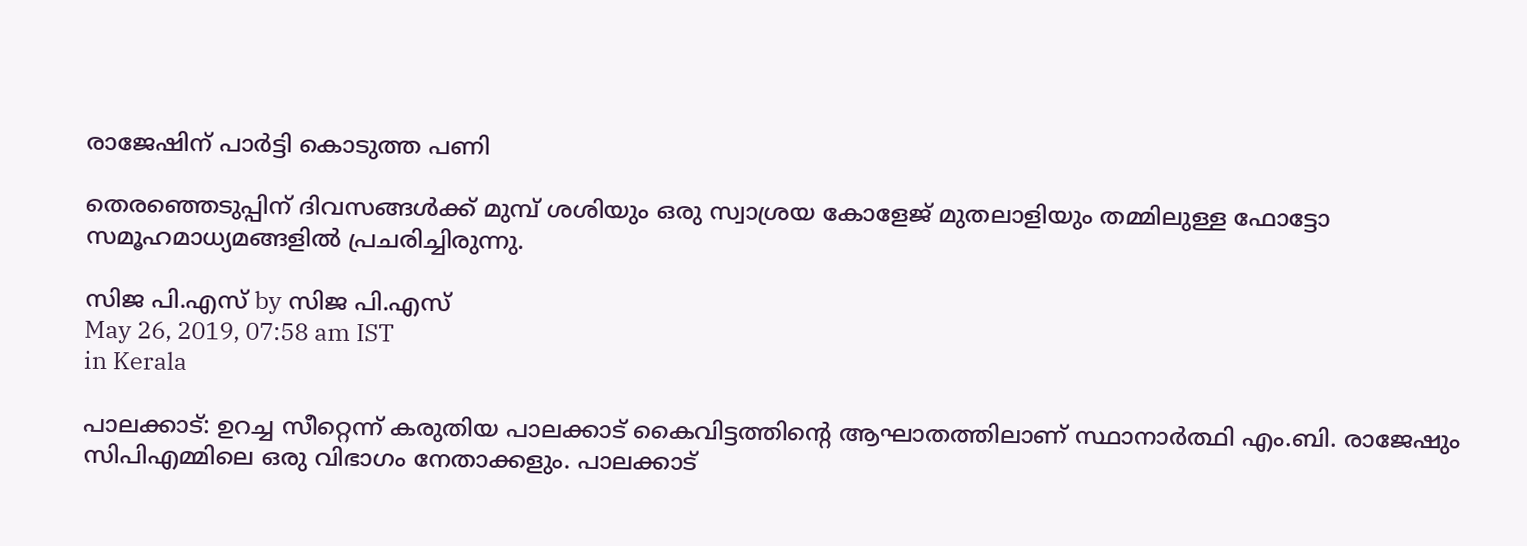രാജേഷിന് പാര്‍ട്ടി കൊടുത്ത പണി

തെരഞ്ഞെടുപ്പിന് ദിവസങ്ങള്‍ക്ക് മുമ്പ് ശശിയും ഒരു സ്വാശ്രയ കോളേജ് മുതലാളിയും തമ്മിലുള്ള ഫോട്ടോ സമൂഹമാധ്യമങ്ങളില്‍ പ്രചരിച്ചിരുന്നു.

സിജ പി.എസ് by സിജ പി.എസ്
May 26, 2019, 07:58 am IST
in Kerala

പാലക്കാട്: ഉറച്ച സീറ്റെന്ന് കരുതിയ പാലക്കാട് കൈവിട്ടത്തിന്റെ ആഘാതത്തിലാണ് സ്ഥാനാര്‍ത്ഥി എം.ബി. രാജേഷും സിപിഎമ്മിലെ ഒരു വിഭാഗം നേതാക്കളും. പാലക്കാട്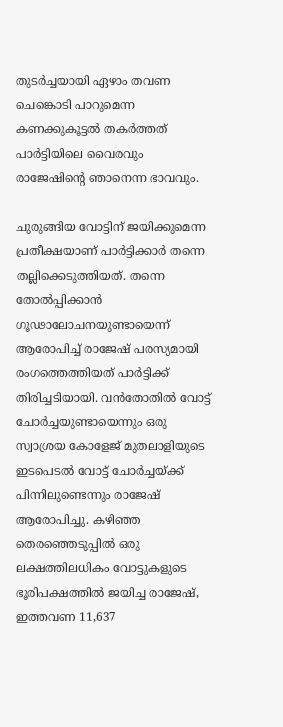തുടര്‍ച്ചയായി ഏഴാം തവണ ചെങ്കൊടി പാറുമെന്ന കണക്കുകൂട്ടല്‍ തകര്‍ത്തത് പാര്‍ട്ടിയിലെ വൈരവും രാജേഷിന്റെ ഞാനെന്ന ഭാവവും.

ചുരുങ്ങിയ വോട്ടിന് ജയിക്കുമെന്ന പ്രതീക്ഷയാണ് പാര്‍ട്ടിക്കാര്‍ തന്നെ തല്ലിക്കെടുത്തിയത്. തന്നെ തോല്‍പ്പിക്കാന്‍ ഗൂഢാലോചനയുണ്ടായെന്ന് ആരോപിച്ച് രാജേഷ് പരസ്യമായി രംഗത്തെത്തിയത് പാര്‍ട്ടിക്ക് തിരിച്ചടിയായി. വന്‍തോതില്‍ വോട്ട് ചോര്‍ച്ചയുണ്ടായെന്നും ഒരു സ്വാശ്രയ കോളേജ് മുതലാളിയുടെ ഇടപെടല്‍ വോട്ട് ചോര്‍ച്ചയ്‌ക്ക് പിന്നിലുണ്ടെന്നും രാജേഷ് ആരോപിച്ചു. കഴിഞ്ഞ തെരഞ്ഞെടുപ്പില്‍ ഒരു ലക്ഷത്തിലധികം വോട്ടുകളുടെ ഭൂരിപക്ഷത്തില്‍ ജയിച്ച രാജേഷ്, ഇത്തവണ 11,637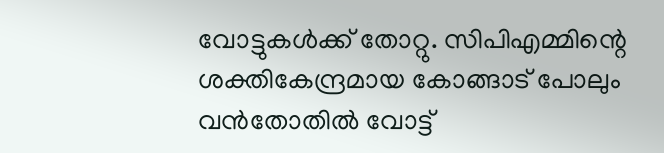വോട്ടുകള്‍ക്ക് തോറ്റു. സിപിഎമ്മിന്റെ ശക്തികേന്ദ്രമായ കോങ്ങാട് പോലും വന്‍തോതില്‍ വോട്ട്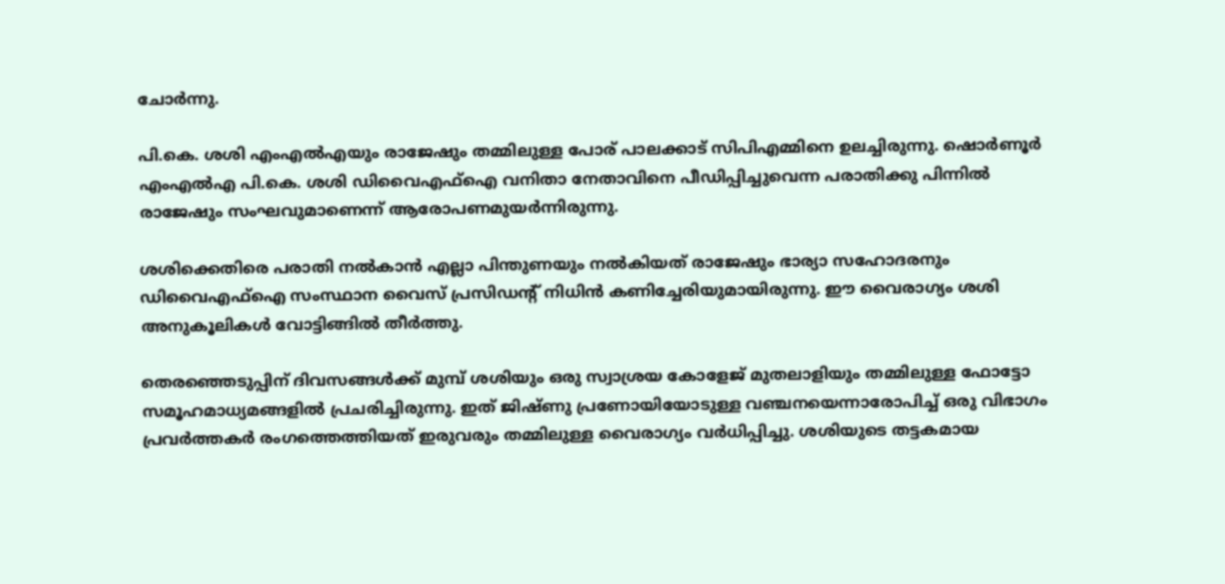ചോര്‍ന്നു.

പി.കെ. ശശി എംഎല്‍എയും രാജേഷും തമ്മിലുള്ള പോര് പാലക്കാട് സിപിഎമ്മിനെ ഉലച്ചിരുന്നു. ഷൊര്‍ണൂര്‍ എംഎല്‍എ പി.കെ. ശശി ഡിവൈഎഫ്‌ഐ വനിതാ നേതാവിനെ പീഡിപ്പിച്ചുവെന്ന പരാതിക്കു പിന്നില്‍ രാജേഷും സംഘവുമാണെന്ന് ആരോപണമുയര്‍ന്നിരുന്നു.

ശശിക്കെതിരെ പരാതി നല്‍കാന്‍ എല്ലാ പിന്തുണയും നല്‍കിയത് രാജേഷും ഭാര്യാ സഹോദരനും ഡിവൈഎഫ്‌ഐ സംസ്ഥാന വൈസ് പ്രസിഡന്റ് നിധിന്‍ കണിച്ചേരിയുമായിരുന്നു. ഈ വൈരാഗ്യം ശശി അനുകൂലികള്‍ വോട്ടിങ്ങില്‍ തീര്‍ത്തു.

തെരഞ്ഞെടുപ്പിന് ദിവസങ്ങള്‍ക്ക് മുമ്പ് ശശിയും ഒരു സ്വാശ്രയ കോളേജ് മുതലാളിയും തമ്മിലുള്ള ഫോട്ടോ സമൂഹമാധ്യമങ്ങളില്‍ പ്രചരിച്ചിരുന്നു. ഇത് ജിഷ്ണു പ്രണോയിയോടുള്ള വഞ്ചനയെന്നാരോപിച്ച് ഒരു വിഭാഗം പ്രവര്‍ത്തകര്‍ രംഗത്തെത്തിയത് ഇരുവരും തമ്മിലുള്ള വൈരാഗ്യം വര്‍ധിപ്പിച്ചു. ശശിയുടെ തട്ടകമായ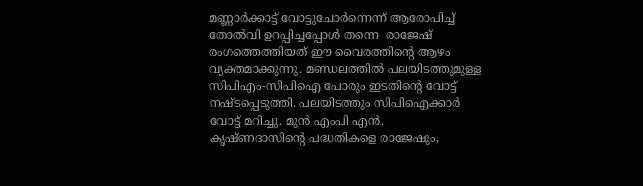മണ്ണാര്‍ക്കാട്ട് വോട്ടുചോര്‍ന്നെന്ന് ആരോപിച്ച് തോല്‍വി ഉറപ്പിച്ചപ്പോള്‍ തന്നെ  രാജേഷ് രംഗത്തെത്തിയത് ഈ വൈരത്തിന്റെ ആഴം വ്യക്തമാക്കുന്നു. മണ്ഡലത്തില്‍ പലയിടത്തുമുള്ള സിപിഎം-സിപിഐ പോരും ഇടതിന്റെ വോട്ട് നഷ്ടപ്പെടുത്തി. പലയിടത്തും സിപിഐക്കാര്‍ വോട്ട് മറിച്ചു. മുന്‍ എംപി എന്‍. കൃഷ്ണദാസിന്റെ പദ്ധതികളെ രാജേഷും,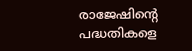രാജേഷിന്റെ പദ്ധതികളെ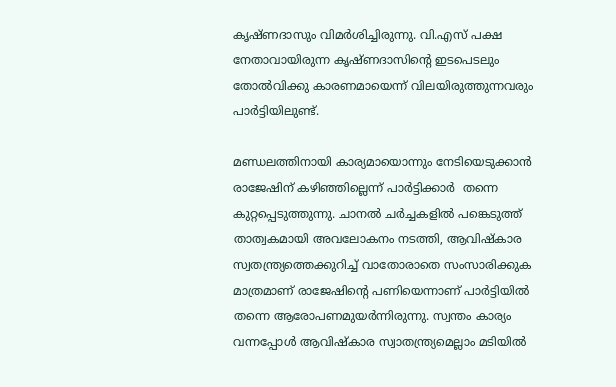കൃഷ്ണദാസും വിമര്‍ശിച്ചിരുന്നു. വി.എസ് പക്ഷ നേതാവായിരുന്ന കൃഷ്ണദാസിന്റെ ഇടപെടലും തോല്‍വിക്കു കാരണമായെന്ന് വിലയിരുത്തുന്നവരും പാര്‍ട്ടിയിലുണ്ട്.

മണ്ഡലത്തിനായി കാര്യമായൊന്നും നേടിയെടുക്കാന്‍ രാജേഷിന് കഴിഞ്ഞില്ലെന്ന് പാര്‍ട്ടിക്കാര്‍  തന്നെ കുറ്റപ്പെടുത്തുന്നു. ചാനല്‍ ചര്‍ച്ചകളില്‍ പങ്കെടുത്ത് താത്വകമായി അവലോകനം നടത്തി, ആവിഷ്‌കാര സ്വതന്ത്ര്യത്തെക്കുറിച്ച് വാതോരാതെ സംസാരിക്കുക മാത്രമാണ് രാജേഷിന്റെ പണിയെന്നാണ് പാര്‍ട്ടിയില്‍ തന്നെ ആരോപണമുയര്‍ന്നിരുന്നു. സ്വന്തം കാര്യം വന്നപ്പോള്‍ ആവിഷ്‌കാര സ്വാതന്ത്ര്യമെല്ലാം മടിയില്‍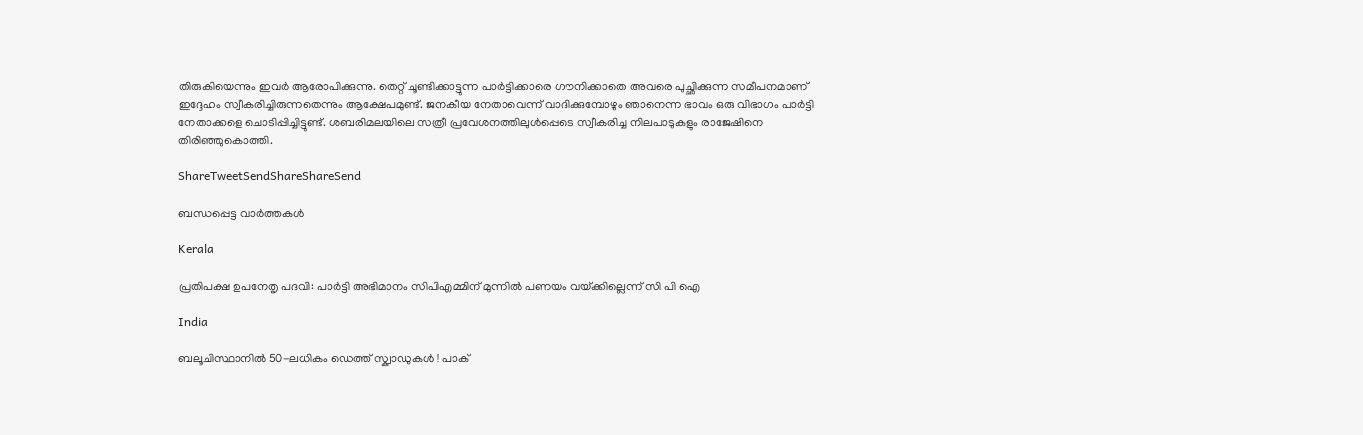തിരുകിയെന്നും ഇവര്‍ ആരോപിക്കുന്നു. തെറ്റ് ചൂണ്ടിക്കാട്ടുന്ന പാര്‍ട്ടിക്കാരെ ഗൗനിക്കാതെ അവരെ പുച്ഛിക്കുന്ന സമീപനമാണ് ഇദ്ദേഹം സ്വീകരിച്ചിരുന്നതെന്നും ആക്ഷേപമുണ്ട്. ജനകീയ നേതാവെന്ന് വാദിക്കുമ്പോഴും ഞാനെന്ന ഭാവം ഒരു വിഭാഗം പാര്‍ട്ടി നേതാക്കളെ ചൊടിപ്പിച്ചിട്ടുണ്ട്. ശബരിമലയിലെ സത്രീ പ്രവേശനത്തിലുള്‍പ്പെടെ സ്വീകരിച്ച നിലപാടുകളും രാജേഷിനെ തിരിഞ്ഞുകൊത്തി.

ShareTweetSendShareShareSend

ബന്ധപ്പെട്ട വാര്‍ത്തകള്‍

Kerala

പ്രതിപക്ഷ ഉപനേതൃ പദവി: പാര്‍ട്ടി അഭിമാനം സിപിഎമ്മിന് മുന്നില്‍ പണയം വയ്‌ക്കില്ലെന്ന് സി പി ഐ

India

ബലൂചിസ്ഥാനിൽ 50-ലധികം ഡെത്ത് സ്ക്വാഡുകൾ ! പാക്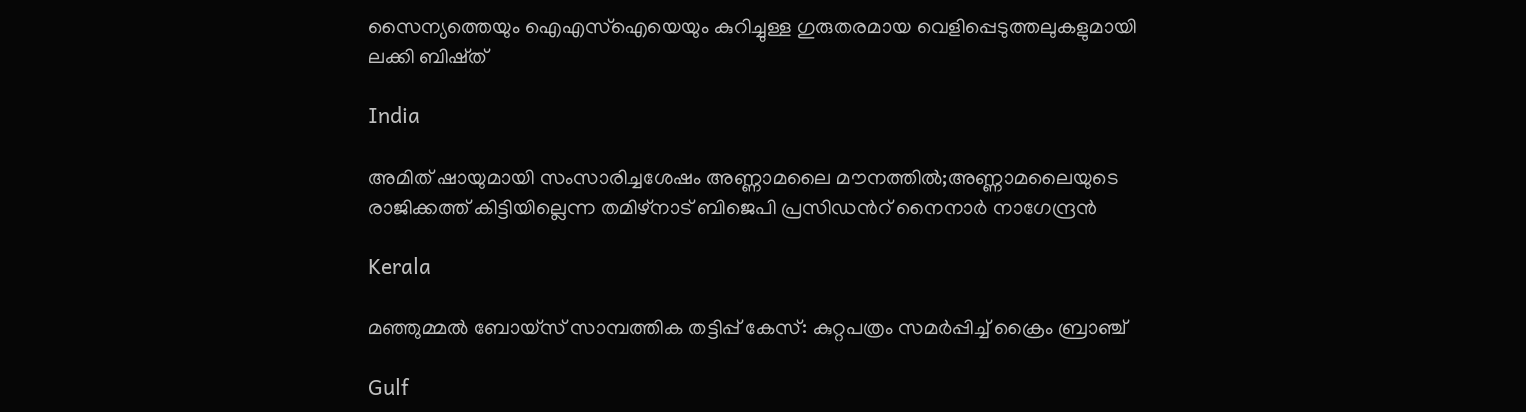സൈന്യത്തെയും ഐഎസ്‌ഐയെയും കുറിച്ചുള്ള ഗുരുതരമായ വെളിപ്പെടുത്തലുകളുമായി ലക്കി ബിഷ്ത്

India

അമിത് ഷായുമായി സംസാരിച്ചശേഷം അണ്ണാമലൈ മൗനത്തില്‍;അണ്ണാമലൈയുടെ രാജിക്കത്ത് കിട്ടിയില്ലെന്ന തമിഴ്നാട് ബിജെപി പ്രസിഡന്‍റ് നൈനാര്‍ നാഗേന്ദ്രന്‍

Kerala

മഞ്ഞുമ്മല്‍ ബോയ്‌സ് സാമ്പത്തിക തട്ടിപ്പ് കേസ്: കുറ്റപത്രം സമര്‍പ്പിച്ച് ക്രൈം ബ്രാഞ്ച്

Gulf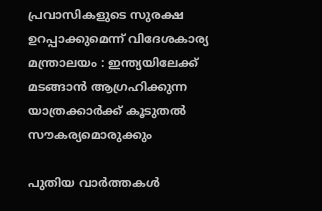പ്രവാസികളുടെ സുരക്ഷ ഉറപ്പാക്കുമെന്ന് വിദേശകാര്യ മന്ത്രാലയം : ഇന്ത്യയിലേക്ക് മടങ്ങാൻ ആഗ്രഹിക്കുന്ന യാത്രക്കാർക്ക് കൂടുതൽ സൗകര്യമൊരുക്കും

പുതിയ വാര്‍ത്തകള്‍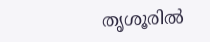തൃശൂരില്‍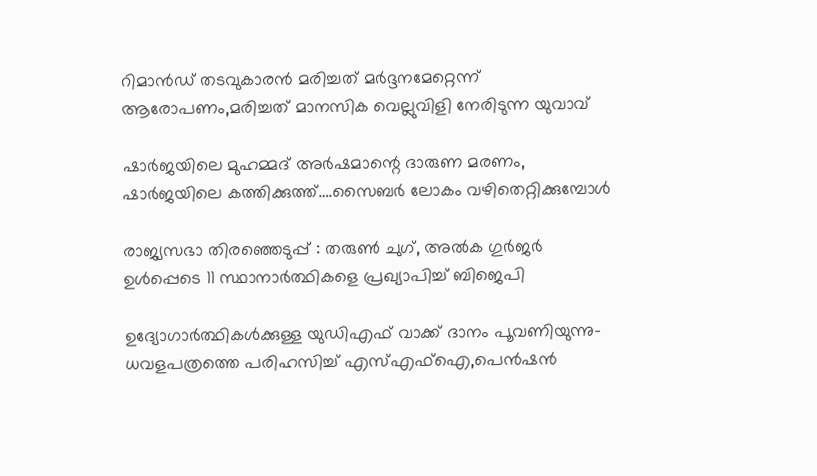റിമാന്‍ഡ് തടവുകാരന്‍ മരിച്ചത് മര്‍ദ്ദനമേറ്റെന്ന് ആരോപണം,മരിച്ചത് മാനസിക വെല്ലുവിളി നേരിടുന്ന യുവാവ്

ഷാര്‍ജയിലെ മുഹമ്മദ് അര്‍ഷമാന്റെ ദാരുണ മരണം, ഷാര്‍ജയിലെ കത്തിക്കുത്ത്….സൈബര്‍ ലോകം വഴിതെറ്റിക്കുമ്പോള്‍

രാജ്യസഭാ തിരഞ്ഞെടുപ്പ് : തരുൺ ചുഗ്, അൽക ഗുർജർ ഉൾപ്പെടെ 11 സ്ഥാനാർത്ഥികളെ പ്രഖ്യാപിച്ച് ബിജെപി

ഉദ്യോഗാര്‍ത്ഥികള്‍ക്കുള്ള യുഡിഎഫ് വാക്ക് ദാനം പൂവണിയുന്നു-ധവളപത്രത്തെ പരിഹസിച്ച് എസ്എഫ്‌ഐ,പെന്‍ഷന്‍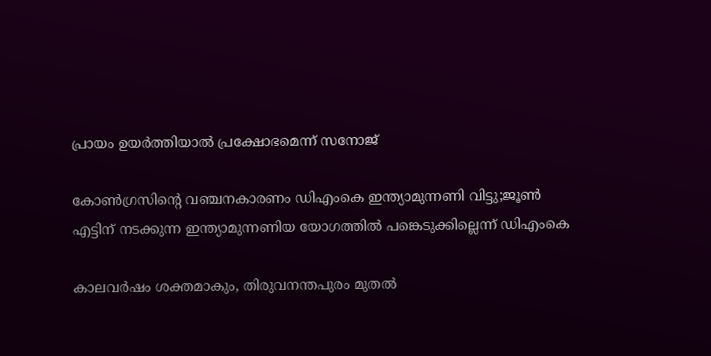പ്രായം ഉയര്‍ത്തിയാല്‍ പ്രക്ഷോഭമെന്ന് സനോജ്

കോണ്‍ഗ്രസിന്റെ വഞ്ചനകാരണം ഡിഎംകെ ഇന്ത്യാമുന്നണി വിട്ടു;ജൂണ്‍ എട്ടിന് നടക്കുന്ന ഇന്ത്യാമുന്നണിയ യോഗത്തില്‍ പങ്കെടുക്കില്ലെന്ന് ഡിഎംകെ

കാലവര്‍ഷം ശക്തമാകും, തിരുവനന്തപുരം മുതല്‍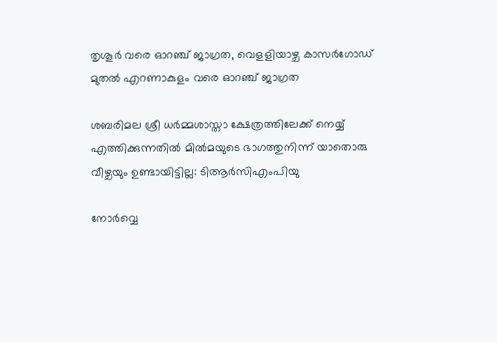തൃശൂര്‍ വരെ ഓറഞ്ച് ജാഗ്രത, വെളളിയാഴ്ച കാസര്‍ഗോഡ് മുതല്‍ എറണാകുളം വരെ ഓറഞ്ച് ജാഗ്രത

ശബരിമല ശ്രീ ധര്‍മ്മശാസ്താ ക്ഷേത്രത്തിലേക്ക് നെയ്യ് എത്തിക്കുന്നതില്‍ മില്‍മയുടെ ഭാഗത്തുനിന്ന് യാതൊരു വീഴ്ചയും ഉണ്ടായിട്ടില്ല: ടിആര്‍സിഎംപിയു

നോര്‍വ്വെ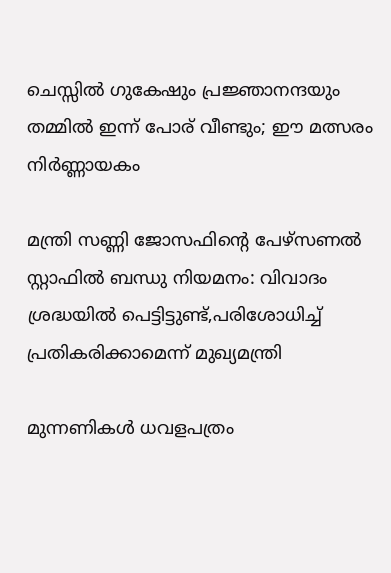ചെസ്സില്‍ ഗുകേഷും പ്രജ്ഞാനന്ദയും തമ്മില്‍ ഇന്ന് പോര് വീണ്ടും; ഈ മത്സരം നിര്‍ണ്ണായകം

മന്ത്രി സണ്ണി ജോസഫിന്റെ പേഴ്‌സണല്‍ സ്റ്റാഫില്‍ ബന്ധു നിയമനം: വിവാദം ശ്രദ്ധയില്‍ പെട്ടിട്ടുണ്ട്,പരിശോധിച്ച് പ്രതികരിക്കാമെന്ന് മുഖ്യമന്ത്രി

മുന്നണികൾ ധവളപത്രം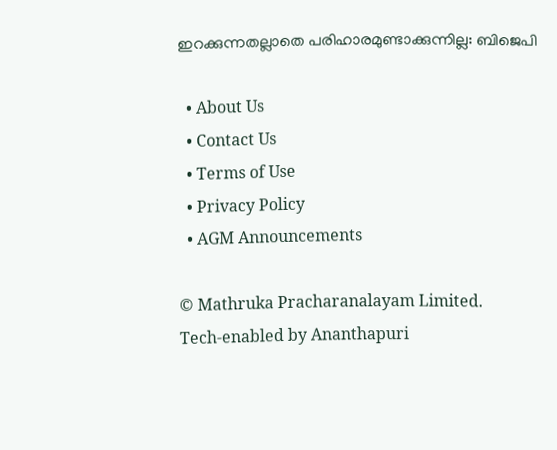ഇറക്കുന്നതല്ലാതെ പരിഹാരമുണ്ടാക്കുന്നില്ല: ബിജെപി

  • About Us
  • Contact Us
  • Terms of Use
  • Privacy Policy
  • AGM Announcements

© Mathruka Pracharanalayam Limited.
Tech-enabled by Ananthapuri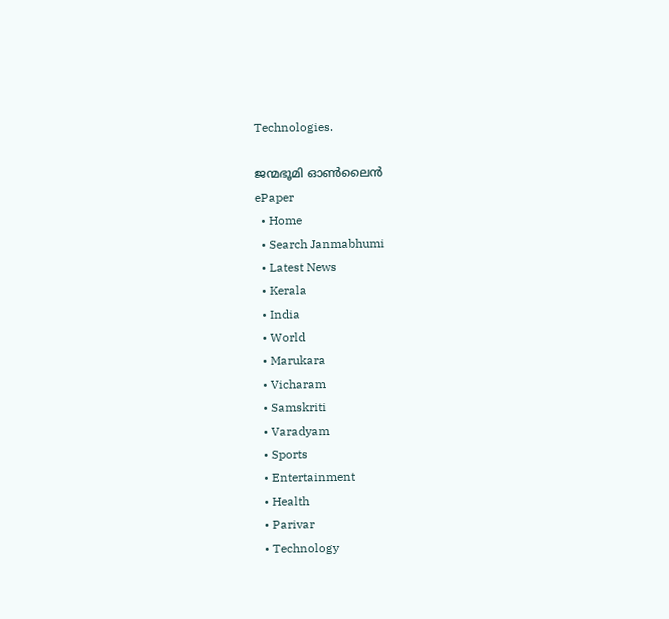Technologies.

ജന്മഭൂമി ഓണ്‍ലൈന്‍
ePaper
  • Home
  • Search Janmabhumi
  • Latest News
  • Kerala
  • India
  • World
  • Marukara
  • Vicharam
  • Samskriti
  • Varadyam
  • Sports
  • Entertainment
  • Health
  • Parivar
  • Technology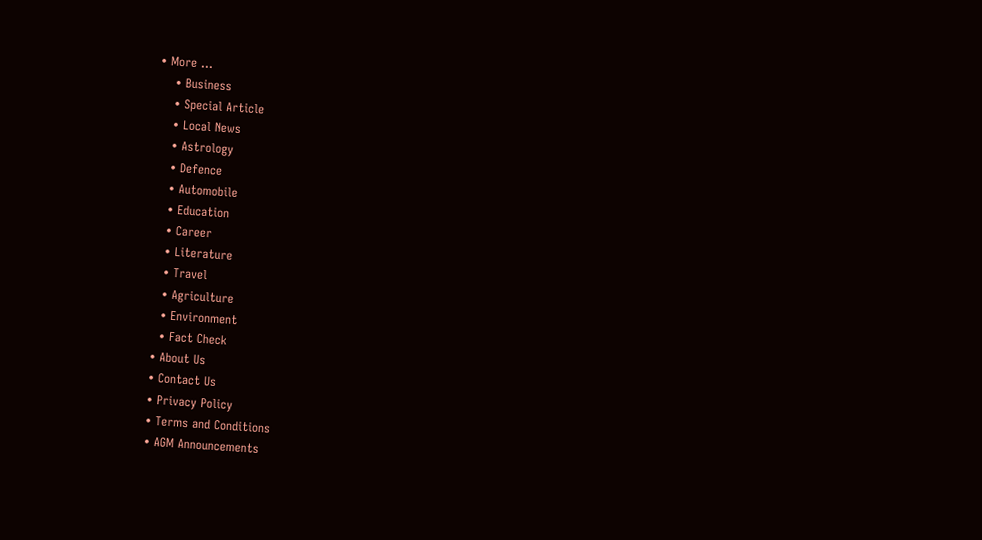• More …
    • Business
    • Special Article
    • Local News
    • Astrology
    • Defence
    • Automobile
    • Education
    • Career
    • Literature
    • Travel
    • Agriculture
    • Environment
    • Fact Check
  • About Us
  • Contact Us
  • Privacy Policy
  • Terms and Conditions
  • AGM Announcements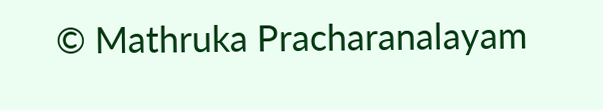© Mathruka Pracharanalayam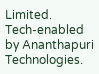Limited.
Tech-enabled by Ananthapuri Technologies.